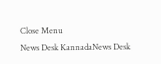Close Menu
News Desk KannadaNews Desk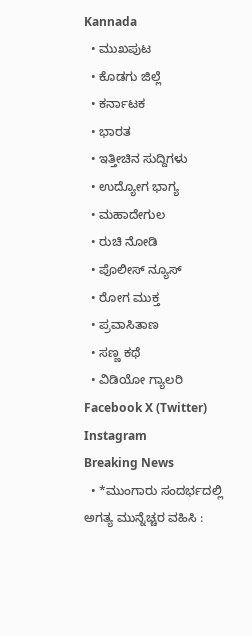Kannada
  • ಮುಖಪುಟ
  • ಕೊಡಗು ಜಿಲ್ಲೆ
  • ಕರ್ನಾಟಕ
  • ಭಾರತ
  • ಇತ್ತೀಚಿನ ಸುದ್ದಿಗಳು
  • ಉದ್ಯೋಗ ಭಾಗ್ಯ
  • ಮಹಾದೇಗುಲ
  • ರುಚಿ ನೋಡಿ
  • ಪೊಲೀಸ್ ನ್ಯೂಸ್
  • ರೋಗ ಮುಕ್ತ
  • ಪ್ರವಾಸಿತಾಣ
  • ಸಣ್ಣ ಕಥೆ
  • ವಿಡಿಯೋ ಗ್ಯಾಲರಿ
Facebook X (Twitter) Instagram
Breaking News
  • *ಮುಂಗಾರು ಸಂದರ್ಭದಲ್ಲಿ ಅಗತ್ಯ ಮುನ್ನೆಚ್ಚರ ವಹಿಸಿ :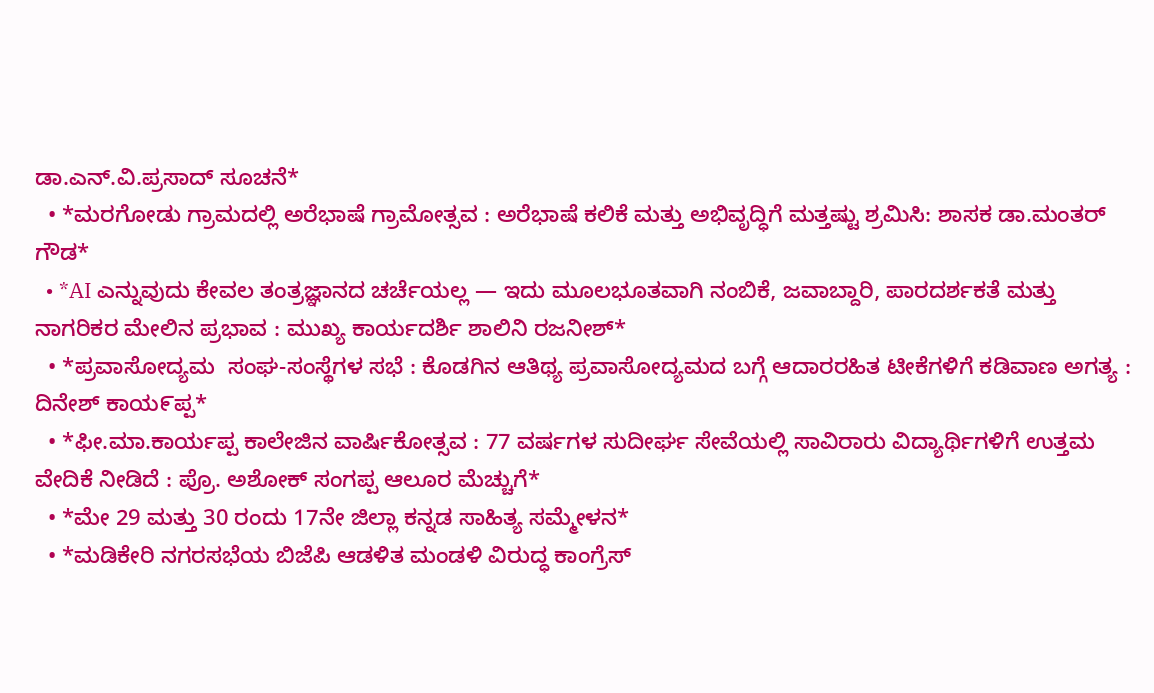ಡಾ.ಎನ್.ವಿ.ಪ್ರಸಾದ್ ಸೂಚನೆ*
  • *ಮರಗೋಡು ಗ್ರಾಮದಲ್ಲಿ ಅರೆಭಾಷೆ ಗ್ರಾಮೋತ್ಸವ : ಅರೆಭಾಷೆ ಕಲಿಕೆ ಮತ್ತು ಅಭಿವೃದ್ಧಿಗೆ ಮತ್ತಷ್ಟು ಶ್ರಮಿಸಿ: ಶಾಸಕ ಡಾ.ಮಂತರ್ ಗೌಡ*
  • *AI ಎನ್ನುವುದು ಕೇವಲ ತಂತ್ರಜ್ಞಾನದ ಚರ್ಚೆಯಲ್ಲ — ಇದು ಮೂಲಭೂತವಾಗಿ ನಂಬಿಕೆ, ಜವಾಬ್ದಾರಿ, ಪಾರದರ್ಶಕತೆ ಮತ್ತು ನಾಗರಿಕರ ಮೇಲಿನ ಪ್ರಭಾವ : ಮುಖ್ಯ ಕಾರ್ಯದರ್ಶಿ ಶಾಲಿನಿ ರಜನೀಶ್*
  • *ಪ್ರವಾಸೋದ್ಯಮ  ಸಂಘ-ಸಂಸ್ಥೆಗಳ ಸಭೆ : ಕೊಡಗಿನ ಆತಿಥ್ಯ ಪ್ರವಾಸೋದ್ಯಮದ ಬಗ್ಗೆ ಆದಾರರಹಿತ ಟೀಕೆಗಳಿಗೆ ಕಡಿವಾಣ ಅಗತ್ಯ : ದಿನೇಶ್ ಕಾಯ೯ಪ್ಪ*
  • *ಫೀ.ಮಾ.ಕಾರ್ಯಪ್ಪ ಕಾಲೇಜಿನ ವಾರ್ಷಿಕೋತ್ಸವ : 77 ವರ್ಷಗಳ ಸುದೀರ್ಘ ಸೇವೆಯಲ್ಲಿ ಸಾವಿರಾರು ವಿದ್ಯಾರ್ಥಿಗಳಿಗೆ ಉತ್ತಮ ವೇದಿಕೆ ನೀಡಿದೆ : ಪ್ರೊ. ಅಶೋಕ್ ಸಂಗಪ್ಪ ಆಲೂರ ಮೆಚ್ಚುಗೆ*
  • *ಮೇ 29 ಮತ್ತು 30 ರಂದು 17ನೇ ಜಿಲ್ಲಾ ಕನ್ನಡ ಸಾಹಿತ್ಯ ಸಮ್ಮೇಳನ*
  • *ಮಡಿಕೇರಿ ನಗರಸಭೆಯ ಬಿಜೆಪಿ ಆಡಳಿತ ಮಂಡಳಿ ವಿರುದ್ಧ ಕಾಂಗ್ರೆಸ್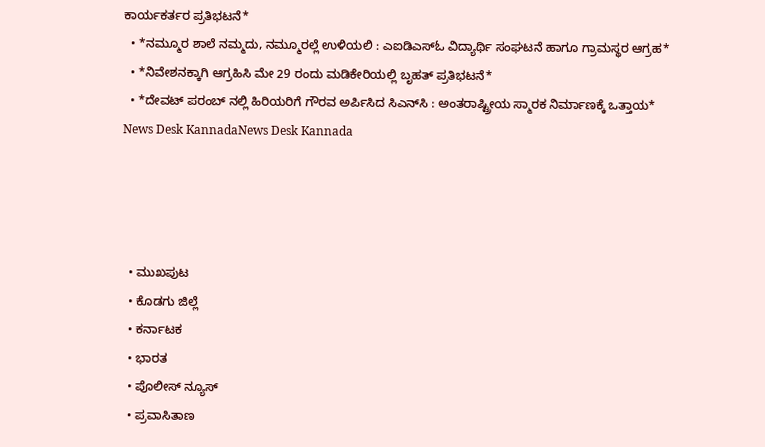ಕಾರ್ಯಕರ್ತರ ಪ್ರತಿಭಟನೆ*
  • *ನಮ್ಮೂರ ಶಾಲೆ ನಮ್ಮದು, ನಮ್ಮೂರಲ್ಲೆ ಉಳಿಯಲಿ : ಎಐಡಿಎಸ್‍ಓ ವಿದ್ಯಾರ್ಥಿ ಸಂಘಟನೆ ಹಾಗೂ ಗ್ರಾಮಸ್ಥರ ಆಗ್ರಹ*
  • *ನಿವೇಶನಕ್ಕಾಗಿ ಆಗ್ರಹಿಸಿ ಮೇ 29 ರಂದು ಮಡಿಕೇರಿಯಲ್ಲಿ ಬೃಹತ್ ಪ್ರತಿಭಟನೆ*
  • *ದೇವಟ್ ಪರಂಬ್ ನಲ್ಲಿ ಹಿರಿಯರಿಗೆ ಗೌರವ ಅರ್ಪಿಸಿದ ಸಿಎನ್‌ಸಿ : ಅಂತರಾಷ್ಟ್ರೀಯ ಸ್ಮಾರಕ ನಿರ್ಮಾಣಕ್ಕೆ ಒತ್ತಾಯ*
News Desk KannadaNews Desk Kannada




  • ಮುಖಪುಟ
  • ಕೊಡಗು ಜಿಲ್ಲೆ
  • ಕರ್ನಾಟಕ
  • ಭಾರತ
  • ಪೊಲೀಸ್ ನ್ಯೂಸ್
  • ಪ್ರವಾಸಿತಾಣ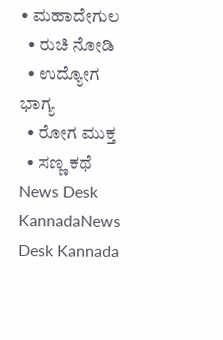• ಮಹಾದೇಗುಲ
  • ರುಚಿ ನೋಡಿ
  • ಉದ್ಯೋಗ ಭಾಗ್ಯ
  • ರೋಗ ಮುಕ್ತ
  • ಸಣ್ಣ ಕಥೆ
News Desk KannadaNews Desk Kannada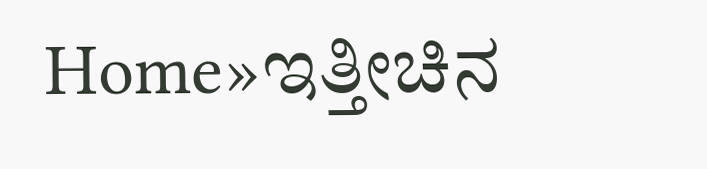Home»ಇತ್ತೀಚಿನ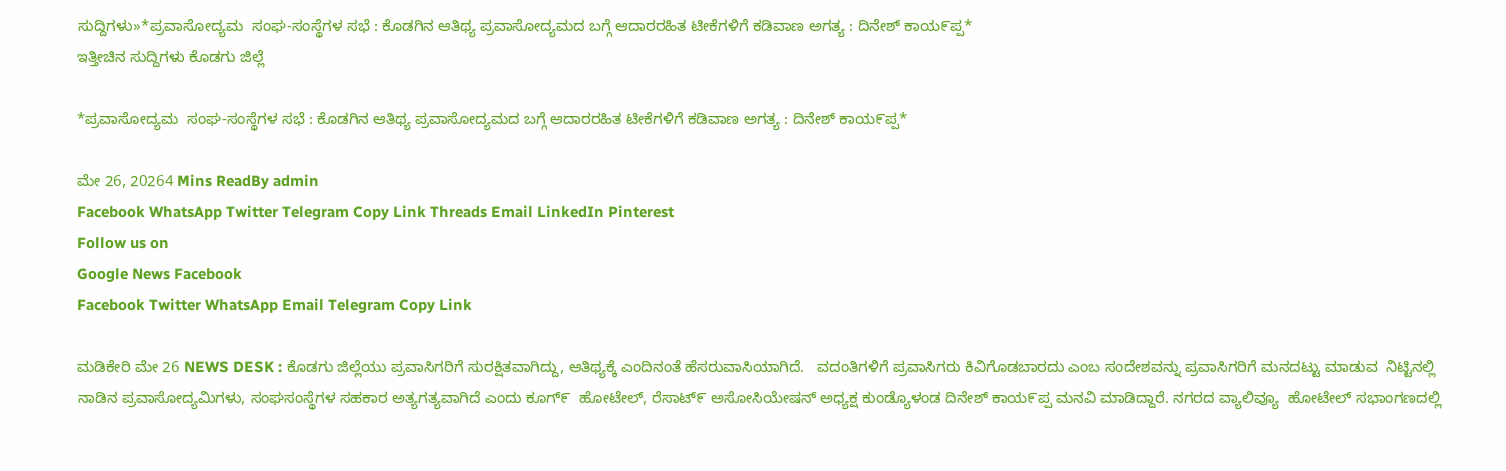ಸುದ್ದಿಗಳು»*ಪ್ರವಾಸೋದ್ಯಮ  ಸಂಘ-ಸಂಸ್ಥೆಗಳ ಸಭೆ : ಕೊಡಗಿನ ಆತಿಥ್ಯ ಪ್ರವಾಸೋದ್ಯಮದ ಬಗ್ಗೆ ಆದಾರರಹಿತ ಟೀಕೆಗಳಿಗೆ ಕಡಿವಾಣ ಅಗತ್ಯ : ದಿನೇಶ್ ಕಾಯ೯ಪ್ಪ*
ಇತ್ತೀಚಿನ ಸುದ್ದಿಗಳು ಕೊಡಗು ಜಿಲ್ಲೆ

*ಪ್ರವಾಸೋದ್ಯಮ  ಸಂಘ-ಸಂಸ್ಥೆಗಳ ಸಭೆ : ಕೊಡಗಿನ ಆತಿಥ್ಯ ಪ್ರವಾಸೋದ್ಯಮದ ಬಗ್ಗೆ ಆದಾರರಹಿತ ಟೀಕೆಗಳಿಗೆ ಕಡಿವಾಣ ಅಗತ್ಯ : ದಿನೇಶ್ ಕಾಯ೯ಪ್ಪ*

ಮೇ 26, 20264 Mins ReadBy admin
Facebook WhatsApp Twitter Telegram Copy Link Threads Email LinkedIn Pinterest
Follow us on
Google News Facebook
Facebook Twitter WhatsApp Email Telegram Copy Link

ಮಡಿಕೇರಿ ಮೇ 26 NEWS DESK : ಕೊಡಗು ಜಿಲ್ಲೆಯು ಪ್ರವಾಸಿಗರಿಗೆ ಸುರಕ್ಷಿತವಾಗಿದ್ದು, ಆತಿಥ್ಯಕ್ಕೆ ಎಂದಿನಂತೆ ಹೆಸರುವಾಸಿಯಾಗಿದೆ.   ವದಂತಿಗಳಿಗೆ ಪ್ರವಾಸಿಗರು ಕಿವಿಗೊಡಬಾರದು ಎಂಬ ಸಂದೇಶವನ್ನು ಪ್ರವಾಸಿಗರಿಗೆ ಮನದಟ್ಟು ಮಾಡುವ  ನಿಟ್ಟಿನಲ್ಲಿ  ನಾಡಿನ ಪ್ರವಾಸೋದ್ಯಮಿಗಳು, ಸಂಘಸಂಸ್ಥೆಗಳ ಸಹಕಾರ ಅತ್ಯಗತ್ಯವಾಗಿದೆ ಎಂದು ಕೂಗ್೯  ಹೋಟೇಲ್, ರೆಸಾಟ್೯ ಅಸೋಸಿಯೇಷನ್ ಅಧ್ಯಕ್ಷ ಕುಂಡ್ಯೊಳಂಡ ದಿನೇಶ್ ಕಾಯ೯ಪ್ಪ ಮನವಿ ಮಾಡಿದ್ದಾರೆ. ನಗರದ ವ್ಯಾಲಿವ್ಯೂ  ಹೋಟೇಲ್ ಸಭಾಂಗಣದಲ್ಲಿ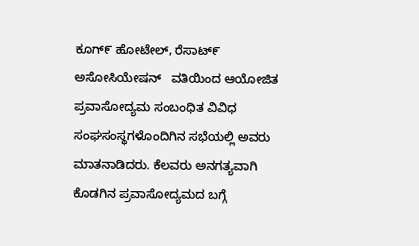ಕೂಗ್೯ ಹೋಟೇಲ್, ರೆಸಾಟ್೯ ಅಸೋಸಿಯೇಷನ್   ವತಿಯಿಂದ ಆಯೋಜಿತ  ಪ್ರವಾಸೋದ್ಯಮ ಸಂಬಂಧಿತ ವಿವಿಧ ಸಂಘಸಂಸ್ಥಗಳೊಂದಿಗಿನ ಸಭೆಯಲ್ಲಿ ಅವರು ಮಾತನಾಡಿದರು. ಕೆಲವರು ಅನಗತ್ಯವಾಗಿ ಕೊಡಗಿನ ಪ್ರವಾಸೋದ್ಯಮದ ಬಗ್ಗೆ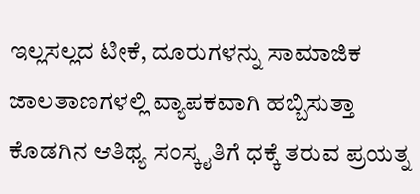ಇಲ್ಲಸಲ್ಲದ ಟೀಕೆ, ದೂರುಗಳನ್ನು ಸಾಮಾಜಿಕ ಜಾಲತಾಣಗಳಲ್ಲಿ ವ್ಯಾಪಕವಾಗಿ ಹಬ್ಬಿಸುತ್ತಾ ಕೊಡಗಿನ ಆತಿಥ್ಯ ಸಂಸ್ಕೖತಿಗೆ ಧಕ್ಕೆ ತರುವ ಪ್ರಯತ್ನ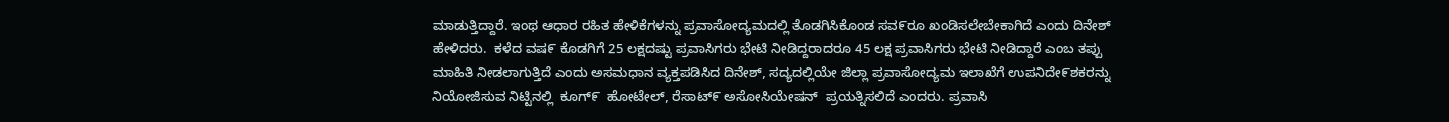ಮಾಡುತ್ತಿದ್ದಾರೆ. ಇಂಥ ಆಧಾರ ರಹಿತ ಹೇಳಿಕೆಗಳನ್ನು ಪ್ರವಾಸೋದ್ಯಮದಲ್ಲಿ ತೊಡಗಿಸಿಕೊಂಡ ಸವ೯ರೂ ಖಂಡಿಸಲೇಬೇಕಾಗಿದೆ ಎಂದು ದಿನೇಶ್ ಹೇಳಿದರು.  ಕಳೆದ ವಷ೯ ಕೊಡಗಿಗೆ 25 ಲಕ್ಷದಷ್ಟು ಪ್ರವಾಸಿಗರು ಭೇಟಿ ನೀಡಿದ್ದರಾದರೂ 45 ಲಕ್ಷ ಪ್ರವಾಸಿಗರು ಭೇಟಿ ನೀಡಿದ್ದಾರೆ ಎಂಬ ತಪ್ಪು ಮಾಹಿತಿ ನೀಡಲಾಗುತ್ತಿದೆ ಎಂದು ಅಸಮಧಾನ ವ್ಯಕ್ತಪಡಿಸಿದ ದಿನೇಶ್, ಸದ್ಯದಲ್ಲಿಯೇ ಜಿಲ್ಲಾ ಪ್ರವಾಸೋದ್ಯಮ ಇಲಾಖೆಗೆ ಉಪನಿದೇ೯ಶಕರನ್ನು ನಿಯೋಜಿಸುವ ನಿಟ್ಟಿನಲ್ಲಿ  ಕೂಗ್೯  ಹೋಟೇಲ್, ರೆಸಾಟ್೯ ಅಸೋಸಿಯೇಷನ್  ಪ್ರಯತ್ನಿಸಲಿದೆ ಎಂದರು. ಪ್ರವಾಸಿ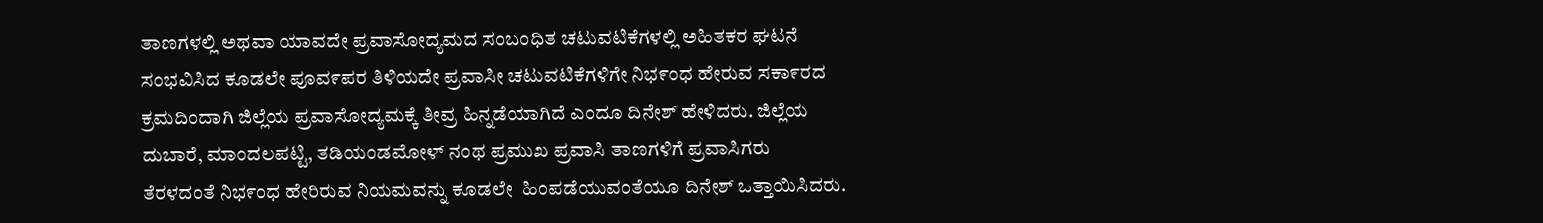ತಾಣಗಳಲ್ಲಿ ಅಥವಾ ಯಾವದೇ ಪ್ರವಾಸೋದ್ಯಮದ ಸಂಬಂಧಿತ ಚಟುವಟಿಕೆಗಳಲ್ಲಿ ಅಹಿತಕರ ಘಟನೆ ಸಂಭವಿಸಿದ ಕೂಡಲೇ ಪೂವ೯ಪರ ತಿಳಿಯದೇ ಪ್ರವಾಸೀ ಚಟುವಟಿಕೆಗಳಿಗೇ ನಿಭ೯ಂಧ ಹೇರುವ ಸಕಾ೯ರದ ಕ್ರಮದಿಂದಾಗಿ ಜಿಲ್ಲೆಯ ಪ್ರವಾಸೋದ್ಯಮಕ್ಕೆ ತೀವ್ರ ಹಿನ್ನಡೆಯಾಗಿದೆ ಎಂದೂ ದಿನೇಶ್ ಹೇಳಿದರು. ಜಿಲ್ಲೆಯ ದುಬಾರೆ, ಮಾಂದಲಪಟ್ಟಿ, ತಡಿಯಂಡಮೋಳ್ ನಂಥ ಪ್ರಮುಖ ಪ್ರವಾಸಿ ತಾಣಗಳಿಗೆ ಪ್ರವಾಸಿಗರು ತೆರಳದಂತೆ ನಿಭ೯ಂಧ ಹೇರಿರುವ ನಿಯಮವನ್ನು ಕೂಡಲೇ  ಹಿಂಪಡೆಯುವಂತೆಯೂ ದಿನೇಶ್ ಒತ್ತಾಯಿಸಿದರು.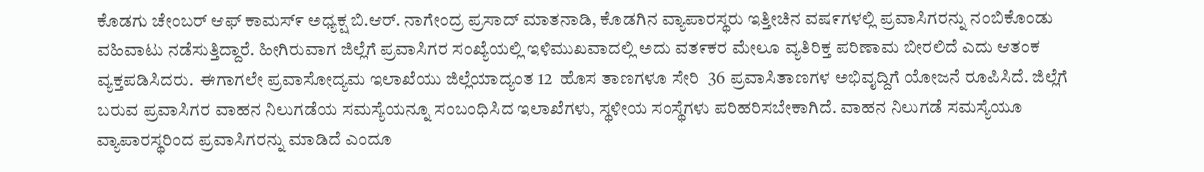ಕೊಡಗು ಚೇಂಬರ್ ಆಫ್ ಕಾಮಸ್೯ ಅಧ್ಯಕ್ಷ ಬಿ.ಆರ್. ನಾಗೇಂದ್ರ ಪ್ರಸಾದ್ ಮಾತನಾಡಿ, ಕೊಡಗಿನ ವ್ಯಾಪಾರಸ್ಥರು ಇತ್ತೀಚಿನ ವಷ೯ಗಳಲ್ಲಿ ಪ್ರವಾಸಿಗರನ್ನು ನಂಬಿಕೊಂಡು ವಹಿವಾಟು ನಡೆಸುತ್ತಿದ್ದಾರೆ. ಹೀಗಿರುವಾಗ ಜಿಲ್ಲೆಗೆ ಪ್ರವಾಸಿಗರ ಸಂಖ್ಯೆಯಲ್ಲಿ ಇಳಿಮುಖವಾದಲ್ಲಿ ಅದು ವತ೯ಕರ ಮೇಲೂ ವ್ಯತಿರಿಕ್ತ ಪರಿಣಾಮ ಬೀರಲಿದೆ ಎದು ಆತಂಕ ವ್ಯಕ್ತಪಡಿಸಿದರು.  ಈಗಾಗಲೇ ಪ್ರವಾಸೋದ್ಯಮ ಇಲಾಖೆಯು ಜಿಲ್ಲೆಯಾದ್ಯಂತ 12  ಹೊಸ ತಾಣಗಳೂ ಸೇರಿ  36 ಪ್ರವಾಸಿತಾಣಗಳ ಅಭಿವೖದ್ದಿಗೆ ಯೋಜನೆ ರೂಪಿಸಿದೆ. ಜಿಲ್ಲೆಗೆ ಬರುವ ಪ್ರವಾಸಿಗರ ವಾಹನ ನಿಲುಗಡೆಯ ಸಮಸ್ಯೆಯನ್ನೂ ಸಂಬಂಧಿಸಿದ ಇಲಾಖೆಗಳು, ಸ್ಥಳೀಯ ಸಂಸ್ಥೆಗಳು ಪರಿಹರಿಸಬೇಕಾಗಿದೆ. ವಾಹನ ನಿಲುಗಡೆ ಸಮಸ್ಯೆಯೂ ವ್ಯಾಪಾರಸ್ಥರಿಂದ ಪ್ರವಾಸಿಗರನ್ನು ಮಾಡಿದೆ ಎಂದೂ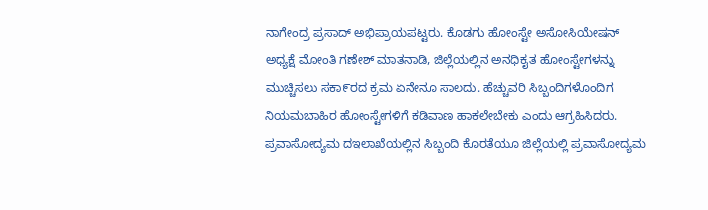ನಾಗೇಂದ್ರ ಪ್ರಸಾದ್ ಅಭಿಪ್ರಾಯಪಟ್ಟರು. ಕೊಡಗು ಹೋಂಸ್ಟೇ ಅಸೋಸಿಯೇಷನ್ ಅಧ್ಯಕ್ಷೆ ಮೋಂತಿ ಗಣೇಶ್ ಮಾತನಾಡಿ, ಜಿಲ್ಲೆಯಲ್ಲಿನ ಅನಧಿಕೖತ ಹೋಂಸ್ಟೇಗಳನ್ನು ಮುಚ್ಚಿಸಲು ಸಕಾ೯ರದ ಕ್ರಮ ಏನೇನೂ ಸಾಲದು. ಹೆಚ್ಚುವರಿ ಸಿಬ್ಬಂದಿಗಳೊಂದಿಗ ನಿಯಮಬಾಹಿರ ಹೋಂಸ್ಟೇಗಳಿಗೆ ಕಡಿವಾಣ ಹಾಕಲೇಬೇಕು ಎಂದು ಆಗ್ರಹಿಸಿದರು.  ಪ್ರವಾಸೋದ್ಯಮ ದಇಲಾಖೆಯಲ್ಲಿನ ಸಿಬ್ಬಂದಿ ಕೊರತೆಯೂ ಜಿಲ್ಲೆಯಲ್ಲಿ ಪ್ರವಾಸೋದ್ಯಮ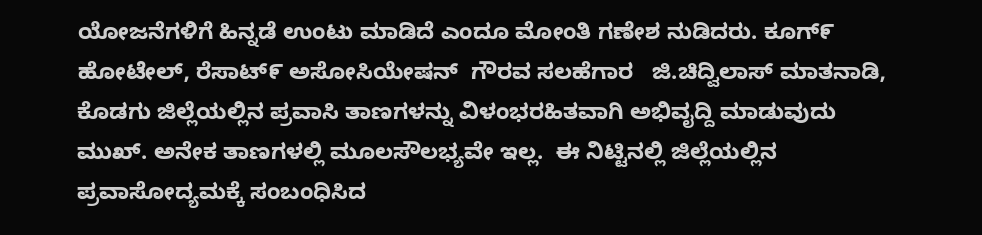ಯೋಜನೆಗಳಿಗೆ ಹಿನ್ನಡೆ ಉಂಟು ಮಾಡಿದೆ ಎಂದೂ ಮೋಂತಿ ಗಣೇಶ ನುಡಿದರು. ಕೂಗ್೯   ಹೋಟೇಲ್, ರೆಸಾಟ್೯ ಅಸೋಸಿಯೇಷನ್  ಗೌರವ ಸಲಹೆಗಾರ   ಜಿ.ಚಿದ್ವಿಲಾಸ್ ಮಾತನಾಡಿ, ಕೊಡಗು ಜಿಲ್ಲೆಯಲ್ಲಿನ ಪ್ರವಾಸಿ ತಾಣಗಳನ್ನು ವಿಳಂಭರಹಿತವಾಗಿ ಅಭಿವೖದ್ದಿ ಮಾಡುವುದು ಮುಖ್. ಅನೇಕ ತಾಣಗಳಲ್ಲಿ ಮೂಲಸೌಲಭ್ಯವೇ ಇಲ್ಲ.  ಈ ನಿಟ್ಟಿನಲ್ಲಿ ಜಿಲ್ಲೆಯಲ್ಲಿನ ಪ್ರವಾಸೋದ್ಯಮಕ್ಕೆ ಸಂಬಂಧಿಸಿದ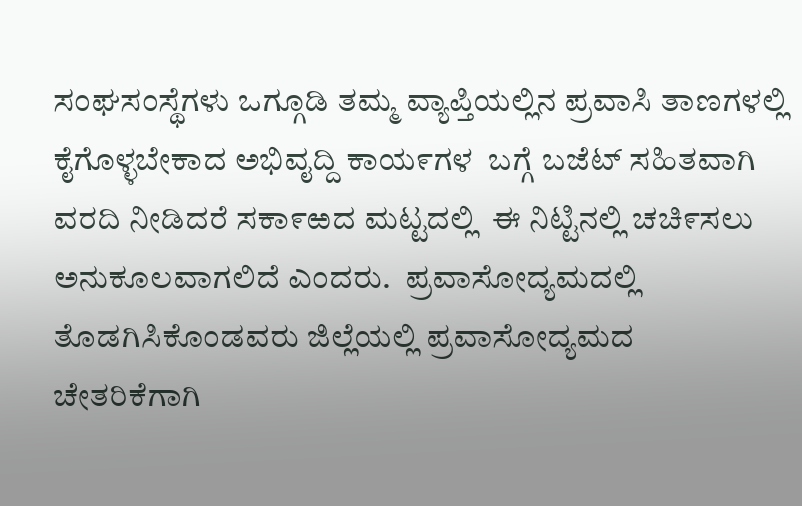ಸಂಘಸಂಸ್ಥೆಗಳು ಒಗ್ಗೂಡಿ ತಮ್ಮ ವ್ಯಾಪ್ತಿಯಲ್ಲಿನ ಪ್ರವಾಸಿ ತಾಣಗಳಲ್ಲಿ ಕೈಗೊಳ್ಳಬೇಕಾದ ಅಭಿವೖದ್ದಿ ಕಾಯ೯ಗಳ  ಬಗ್ಗೆ ಬಜೆಟ್ ಸಹಿತವಾಗಿ ವರದಿ ನೀಡಿದರೆ ಸಕಾ೯ಱದ ಮಟ್ಟದಲ್ಲಿ  ಈ ನಿಟ್ಟಿನಲ್ಲಿ ಚಚಿ೯ಸಲು ಅನುಕೂಲವಾಗಲಿದೆ ಎಂದರು.  ಪ್ರವಾಸೋದ್ಯಮದಲ್ಲಿ ತೊಡಗಿಸಿಕೊಂಡವರು ಜಿಲ್ಲೆಯಲ್ಲಿ ಪ್ರವಾಸೋದ್ಯಮದ ಚೇತರಿಕೆಗಾಗಿ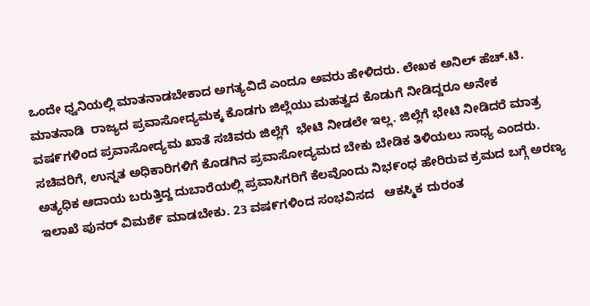ಒಂದೇ ಧ್ವನಿಯಲ್ಲಿ ಮಾತನಾಡಬೇಕಾದ ಅಗತ್ಯವಿದೆ ಎಂದೂ ಅವರು ಹೇಳಿದರು. ಲೇಖಕ ಅನಿಲ್ ಹೆಚ್.ಟಿ. ಮಾತನಾಡಿ  ರಾಜ್ಯದ ಪ್ರವಾಸೋದ್ಯಮಕ್ಕ ಕೊಡಗು ಜಿಲ್ಲೆಯು ಮಹತ್ವದ ಕೊಡುಗೆ ನೀಡಿದ್ದರೂ ಅನೇಕ ವಷ೯ಗಳಿಂದ ಪ್ರವಾಸೋದ್ಯಮ ಖಾತೆ ಸಚಿವರು ಜಿಲ್ಲೆಗೆ  ಭೇಟಿ ನೀಡಲೇ ಇಲ್ಲ. ಜಿಲ್ಲೆಗೆ ಭೇಟಿ ನೀಡಿದರೆ ಮಾತ್ರ ಸಚಿವರಿಗೆ, ಉನ್ನತ ಅಧಿಕಾರಿಗಳಿಗೆ ಕೊಡಗಿನ ಪ್ರವಾಸೋದ್ಯಮದ ಬೇಕು ಬೇಡಿಕ ತಿಳಿಯಲು ಸಾಧ್ಯ ಎಂದರು.   ಅತ್ಯಧಿಕ ಆದಾಯ ಬರುತ್ತಿದ್ದ ದುಬಾರೆಯಲ್ಲಿ ಪ್ರವಾಸಿಗರಿಗೆ ಕೆಲವೊಂದು ನಿಭ೯ಂಧ ಹೇರಿರುವ ಕ್ರಮದ ಬಗ್ಗೆ ಅರಣ್ಯ ಇಲಾಖೆ ಪುನರ್ ವಿಮಶೆ೯ ಮಾಡಬೇಕು. 23 ವಷ೯ಗಳಿಂದ ಸಂಭವಿಸದ   ಆಕಸ್ಮಿಕ ದುರಂತ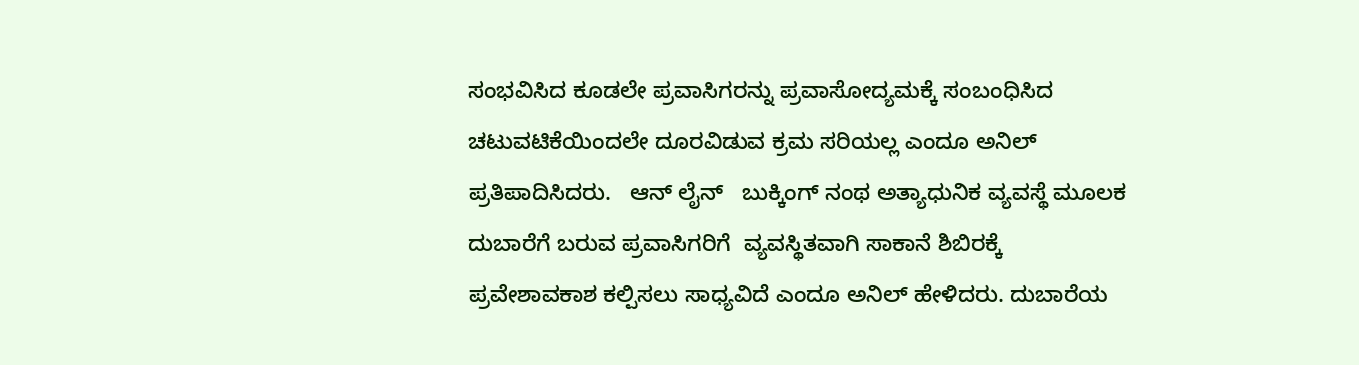ಸಂಭವಿಸಿದ ಕೂಡಲೇ ಪ್ರವಾಸಿಗರನ್ನು ಪ್ರವಾಸೋದ್ಯಮಕ್ಕೆ ಸಂಬಂಧಿಸಿದ ಚಟುವಟಿಕೆಯಿಂದಲೇ ದೂರವಿಡುವ ಕ್ರಮ ಸರಿಯಲ್ಲ ಎಂದೂ ಅನಿಲ್ ಪ್ರತಿಪಾದಿಸಿದರು.   ಆನ್ ಲೈನ್   ಬುಕ್ಕಿಂಗ್ ನಂಥ ಅತ್ಯಾಧುನಿಕ ವ್ಯವಸ್ಥೆ ಮೂಲಕ   ದುಬಾರೆಗೆ ಬರುವ ಪ್ರವಾಸಿಗರಿಗೆ  ವ್ಯವಸ್ಥಿತವಾಗಿ ಸಾಕಾನೆ ಶಿಬಿರಕ್ಕೆ ಪ್ರವೇಶಾವಕಾಶ ಕಲ್ಪಿಸಲು ಸಾಧ್ಯವಿದೆ ಎಂದೂ ಅನಿಲ್ ಹೇಳಿದರು. ದುಬಾರೆಯ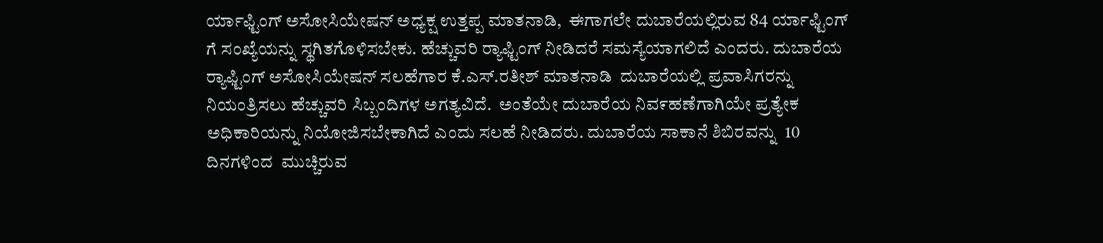ರ್ಯಾಫ್ಟಿಂಗ್ ಅಸೋಸಿಯೇಷನ್ ಅಧ್ಯಕ್ಷ ಉತ್ತಪ್ಪ ಮಾತನಾಡಿ,  ಈಗಾಗಲೇ ದುಬಾರೆಯಲ್ಲಿರುವ 84 ರ್ಯಾಫ್ಟಿಂಗ್ ಗೆ ಸಂಖ್ಯೆಯನ್ನು ಸ್ಥಗಿತಗೊಳಿಸಬೇಕು. ಹೆಚ್ಚುವರಿ ರ‍್ಯಾಫ್ಟಿಂಗ್ ನೀಡಿದರೆ ಸಮಸ್ಯೆಯಾಗಲಿದೆ ಎಂದರು. ದುಬಾರೆಯ ರ‍್ಯಾಫ್ಟಿಂಗ್ ಅಸೋಸಿಯೇಷನ್ ಸಲಹೆಗಾರ ಕೆ.ಎಸ್.ರತೀಶ್ ಮಾತನಾಡಿ  ದುಬಾರೆಯಲ್ಲಿ ಪ್ರವಾಸಿಗರನ್ನು ನಿಯಂತ್ರಿಸಲು ಹೆಚ್ಚುವರಿ ಸಿಬ್ಬಂದಿಗಳ ಅಗತ್ಯವಿದೆ.  ಅಂತೆಯೇ ದುಬಾರೆಯ ನಿವ೯ಹಣೆಗಾಗಿಯೇ ಪ್ರತ್ಯೇಕ ಅಧಿಕಾರಿಯನ್ನು ನಿಯೋಜಿಸಬೇಕಾಗಿದೆ ಎಂದು ಸಲಹೆ ನೀಡಿದರು. ದುಬಾರೆಯ ಸಾಕಾನೆ ಶಿಬಿರವನ್ನು  10 ದಿನಗಳಿಂದ  ಮುಚ್ಚಿರುವ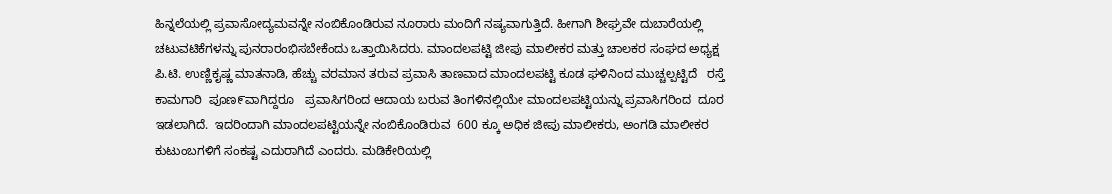ಹಿನ್ನಲೆಯಲ್ಲಿ ಪ್ರವಾಸೋದ್ಯಮವನ್ನೇ ನಂಬಿಕೊಂಡಿರುವ ನೂರಾರು ಮಂದಿಗೆ ನಷ್ಯವಾಗುತ್ತಿದೆ. ಹೀಗಾಗಿ ಶೀಘ್ರವೇ ದುಬಾರೆಯಲ್ಲಿ ಚಟುವಟಿಕೆಗಳನ್ನು ಪುನರಾರಂಭಿಸಬೇಕೆಂದು ಒತ್ತಾಯಿಸಿದರು. ಮಾಂದಲಪಟ್ಟಿ ಜೀಪು ಮಾಲೀಕರ ಮತ್ತು ಚಾಲಕರ ಸಂಘದ ಅಧ್ಯಕ್ಷ ಪಿ.ಟಿ. ಉಣ್ಣಿಕೖಷ್ಣ ಮಾತನಾಡಿ, ಹೆಚ್ಚು ವರಮಾನ ತರುವ ಪ್ರವಾಸಿ ತಾಣವಾದ ಮಾಂದಲಪಟ್ಟಿ ಕೂಡ ಘಳಿನಿಂದ ಮುಚ್ಚಲ್ಪಟ್ಟಿದೆ   ರಸ್ತೆ ಕಾಮಗಾರಿ  ಪೂಣ೯ವಾಗಿದ್ದರೂ   ಪ್ರವಾಸಿಗರಿಂದ ಆದಾಯ ಬರುವ ತಿಂಗಳಿನಲ್ಲಿಯೇ ಮಾಂದಲಪಟ್ಟಿಯನ್ನು ಪ್ರವಾಸಿಗರಿಂದ  ದೂರ  ಇಡಲಾಗಿದೆ.  ಇದರಿಂದಾಗಿ ಮಾಂದಲಪಟ್ಟಿಯನ್ನೇ ನಂಬಿಕೊಂಡಿರುವ  600 ಕ್ಕೂ ಅಧಿಕ ಜೀಪು ಮಾಲೀಕರು, ಅಂಗಡಿ ಮಾಲೀಕರ ಕುಟುಂಬಗಳಿಗೆ ಸಂಕಷ್ಟ ಎದುರಾಗಿದೆ ಎಂದರು. ಮಡಿಕೇರಿಯಲ್ಲಿ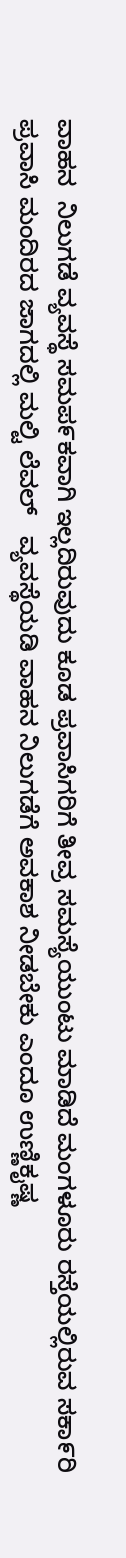ವಾಹನ  ನಿಲುಗಡೆ ವ್ಯವಸ್ಥೆ ಸಮಪ೯ಕವಾಗಿ ಇಲ್ಲದಿರುವುದು ಕೂಡ ಪ್ರವಾಸಿಗರಿಗೆ ತೀವ್ರ ಸಮಸ್ಯೆಯುಂಟು ಮಾಡಿದೆ ಮಂಗಳೂರು ರಸ್ತೆಯಲ್ಲಿರುವ ಸಕಾ೯ರಿ ಪ್ರವಾಸಿ ಮಂದಿರದ ಜಾಗದಲ್ಲಿ ಮಲ್ಟಿ ಲೆವಲ್   ವ್ಯವಸ್ಥೆಯಡಿ ವಾಹನ ನಿಲುಗಡೆಗೆ ಅವಕಾಶ ನೀಡಬೇಕು ಎಂದೂ ಉಣ್ಣಿಕೖಷ್ಣ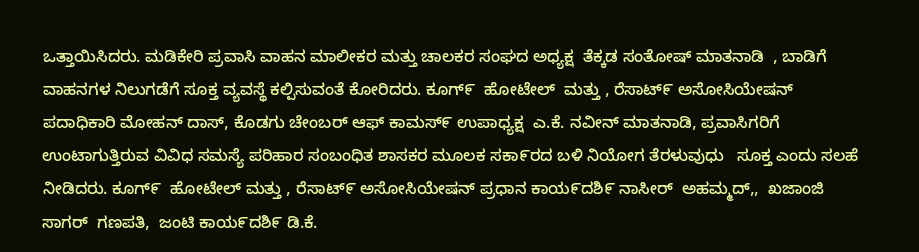ಒತ್ತಾಯಿಸಿದರು. ಮಡಿಕೇರಿ ಪ್ರವಾಸಿ ವಾಹನ ಮಾಲೀಕರ ಮತ್ತು ಚಾಲಕರ ಸಂಘದ ಅಧ್ಯಕ್ಷ  ತೆಕ್ಕಡ ಸಂತೋಷ್ ಮಾತನಾಡಿ  , ಬಾಡಿಗೆ ವಾಹನಗಳ ನಿಲುಗಡೆಗೆ ಸೂಕ್ತ ವ್ಯವಸ್ಥೆ ಕಲ್ಪಿಸುವಂತೆ ಕೋರಿದರು. ಕೂಗ್೯  ಹೋಟೇಲ್  ಮತ್ತು , ರೆಸಾಟ್೯ ಅಸೋಸಿಯೇಷನ್   ಪದಾಧಿಕಾರಿ ಮೋಹನ್ ದಾಸ್, ಕೊಡಗು ಚೇಂಬರ್ ಆಫ್ ಕಾಮಸ್೯ ಉಪಾಧ್ಯಕ್ಷ  ಎ.ಕೆ. ನವೀನ್ ಮಾತನಾಡಿ, ಪ್ರವಾಸಿಗರಿಗೆ ಉಂಟಾಗುತ್ತಿರುವ ವಿವಿಧ ಸಮಸ್ಯೆ ಪರಿಹಾರ ಸಂಬಂಧಿತ ಶಾಸಕರ ಮೂಲಕ ಸಕಾ೯ರದ ಬಳಿ ನಿಯೋಗ ತೆರಳುವುಧು   ಸೂಕ್ತ ಎಂದು ಸಲಹೆ ನೀಡಿದರು. ಕೂಗ್೯  ಹೋಟೇಲ್ ಮತ್ತು , ರೆಸಾಟ್೯ ಅಸೋಸಿಯೇಷನ್ ಪ್ರಧಾನ ಕಾಯ೯ದಶಿ೯ ನಾಸೀರ್  ಅಹಮ್ಮದ್,,  ಖಜಾಂಜಿ ಸಾಗರ್  ಗಣಪತಿ,  ಜಂಟಿ ಕಾಯ೯ದಶಿ೯ ಡಿ.ಕೆ.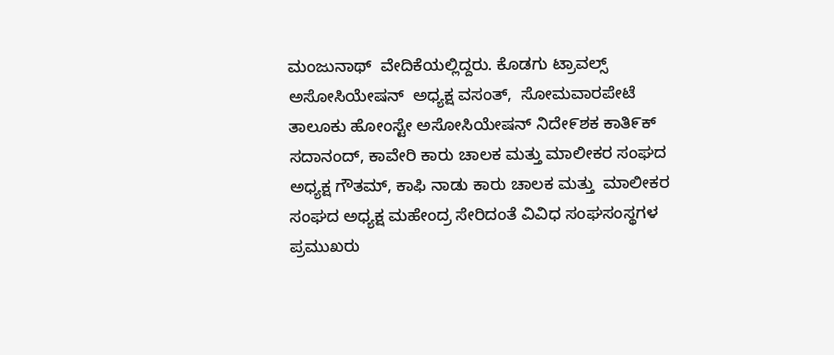ಮಂಜುನಾಥ್  ವೇದಿಕೆಯಲ್ಲಿದ್ದರು. ಕೊಡಗು ಟ್ರಾವಲ್ಸ್ ಅಸೋಸಿಯೇಷನ್  ಅಧ್ಯಕ್ಷ ವಸಂತ್,  ಸೋಮವಾರಪೇಟೆ ತಾಲೂಕು ಹೋಂಸ್ಟೇ ಅಸೋಸಿಯೇಷನ್ ನಿದೇ೯ಶಕ ಕಾತಿ೯ಕ್  ಸದಾನಂದ್, ಕಾವೇರಿ ಕಾರು ಚಾಲಕ ಮತ್ತು ಮಾಲೀಕರ ಸಂಘದ ಅಧ್ಯಕ್ಷ ಗೌತಮ್, ಕಾಫಿ ನಾಡು ಕಾರು ಚಾಲಕ ಮತ್ತು  ಮಾಲೀಕರ ಸಂಘದ ಅಧ್ಯಕ್ಷ ಮಹೇಂದ್ರ ಸೇರಿದಂತೆ ವಿವಿಧ ಸಂಘಸಂಸ್ಥಗಳ ಪ್ರಮುಖರು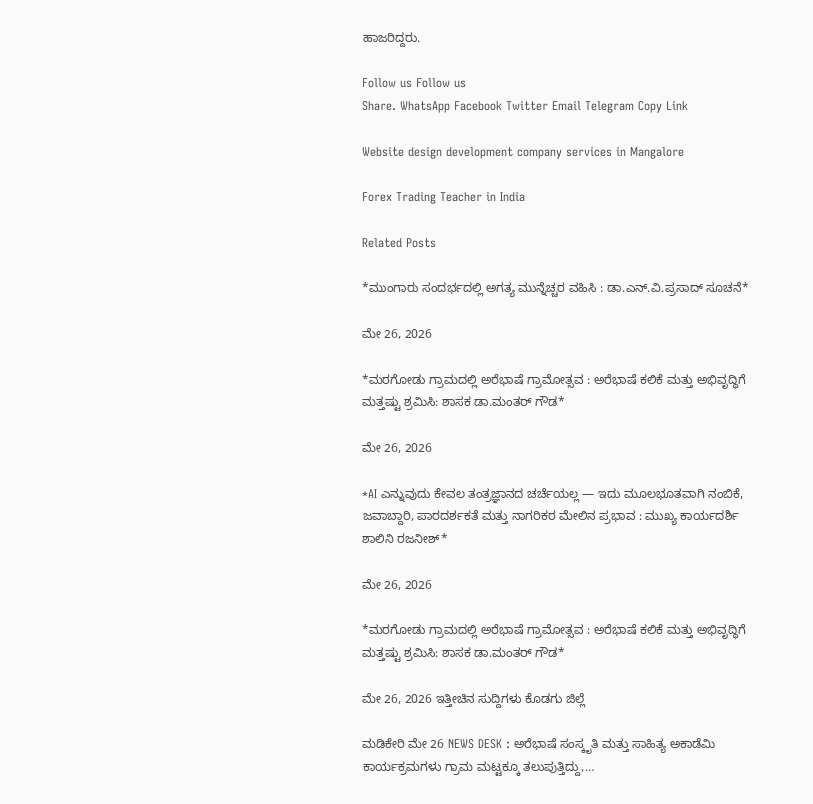ಹಾಜರಿದ್ದರು.

Follow us Follow us
Share. WhatsApp Facebook Twitter Email Telegram Copy Link

Website design development company services in Mangalore

Forex Trading Teacher in India

Related Posts

*ಮುಂಗಾರು ಸಂದರ್ಭದಲ್ಲಿ ಅಗತ್ಯ ಮುನ್ನೆಚ್ಚರ ವಹಿಸಿ : ಡಾ.ಎನ್.ವಿ.ಪ್ರಸಾದ್ ಸೂಚನೆ*

ಮೇ 26, 2026

*ಮರಗೋಡು ಗ್ರಾಮದಲ್ಲಿ ಅರೆಭಾಷೆ ಗ್ರಾಮೋತ್ಸವ : ಅರೆಭಾಷೆ ಕಲಿಕೆ ಮತ್ತು ಅಭಿವೃದ್ಧಿಗೆ ಮತ್ತಷ್ಟು ಶ್ರಮಿಸಿ: ಶಾಸಕ ಡಾ.ಮಂತರ್ ಗೌಡ*

ಮೇ 26, 2026

*AI ಎನ್ನುವುದು ಕೇವಲ ತಂತ್ರಜ್ಞಾನದ ಚರ್ಚೆಯಲ್ಲ — ಇದು ಮೂಲಭೂತವಾಗಿ ನಂಬಿಕೆ, ಜವಾಬ್ದಾರಿ, ಪಾರದರ್ಶಕತೆ ಮತ್ತು ನಾಗರಿಕರ ಮೇಲಿನ ಪ್ರಭಾವ : ಮುಖ್ಯ ಕಾರ್ಯದರ್ಶಿ ಶಾಲಿನಿ ರಜನೀಶ್*

ಮೇ 26, 2026

*ಮರಗೋಡು ಗ್ರಾಮದಲ್ಲಿ ಅರೆಭಾಷೆ ಗ್ರಾಮೋತ್ಸವ : ಅರೆಭಾಷೆ ಕಲಿಕೆ ಮತ್ತು ಅಭಿವೃದ್ಧಿಗೆ ಮತ್ತಷ್ಟು ಶ್ರಮಿಸಿ: ಶಾಸಕ ಡಾ.ಮಂತರ್ ಗೌಡ*

ಮೇ 26, 2026 ಇತ್ತೀಚಿನ ಸುದ್ದಿಗಳು ಕೊಡಗು ಜಿಲ್ಲೆ

ಮಡಿಕೇರಿ ಮೇ 26 NEWS DESK : ಅರೆಭಾಷೆ ಸಂಸ್ಕೃತಿ ಮತ್ತು ಸಾಹಿತ್ಯ ಅಕಾಡೆಮಿ ಕಾರ್ಯಕ್ರಮಗಳು ಗ್ರಾಮ ಮಟ್ಟಕ್ಕೂ ತಲುಪುತ್ತಿದ್ದು,…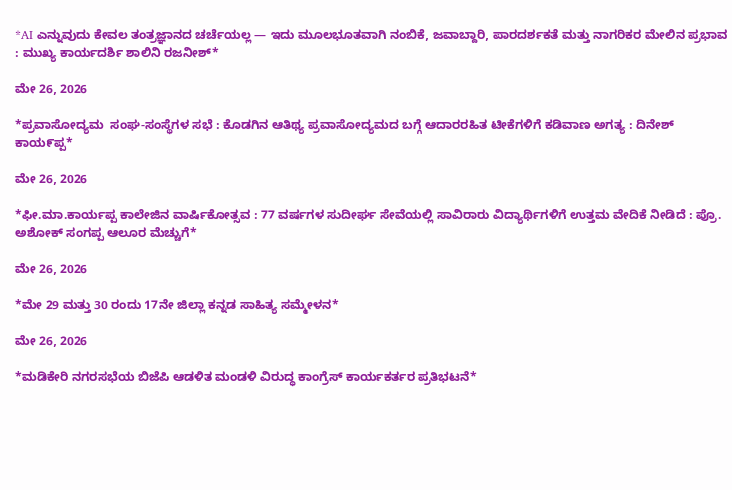*AI ಎನ್ನುವುದು ಕೇವಲ ತಂತ್ರಜ್ಞಾನದ ಚರ್ಚೆಯಲ್ಲ — ಇದು ಮೂಲಭೂತವಾಗಿ ನಂಬಿಕೆ, ಜವಾಬ್ದಾರಿ, ಪಾರದರ್ಶಕತೆ ಮತ್ತು ನಾಗರಿಕರ ಮೇಲಿನ ಪ್ರಭಾವ : ಮುಖ್ಯ ಕಾರ್ಯದರ್ಶಿ ಶಾಲಿನಿ ರಜನೀಶ್*

ಮೇ 26, 2026

*ಪ್ರವಾಸೋದ್ಯಮ  ಸಂಘ-ಸಂಸ್ಥೆಗಳ ಸಭೆ : ಕೊಡಗಿನ ಆತಿಥ್ಯ ಪ್ರವಾಸೋದ್ಯಮದ ಬಗ್ಗೆ ಆದಾರರಹಿತ ಟೀಕೆಗಳಿಗೆ ಕಡಿವಾಣ ಅಗತ್ಯ : ದಿನೇಶ್ ಕಾಯ೯ಪ್ಪ*

ಮೇ 26, 2026

*ಫೀ.ಮಾ.ಕಾರ್ಯಪ್ಪ ಕಾಲೇಜಿನ ವಾರ್ಷಿಕೋತ್ಸವ : 77 ವರ್ಷಗಳ ಸುದೀರ್ಘ ಸೇವೆಯಲ್ಲಿ ಸಾವಿರಾರು ವಿದ್ಯಾರ್ಥಿಗಳಿಗೆ ಉತ್ತಮ ವೇದಿಕೆ ನೀಡಿದೆ : ಪ್ರೊ. ಅಶೋಕ್ ಸಂಗಪ್ಪ ಆಲೂರ ಮೆಚ್ಚುಗೆ*

ಮೇ 26, 2026

*ಮೇ 29 ಮತ್ತು 30 ರಂದು 17ನೇ ಜಿಲ್ಲಾ ಕನ್ನಡ ಸಾಹಿತ್ಯ ಸಮ್ಮೇಳನ*

ಮೇ 26, 2026

*ಮಡಿಕೇರಿ ನಗರಸಭೆಯ ಬಿಜೆಪಿ ಆಡಳಿತ ಮಂಡಳಿ ವಿರುದ್ಧ ಕಾಂಗ್ರೆಸ್ ಕಾರ್ಯಕರ್ತರ ಪ್ರತಿಭಟನೆ*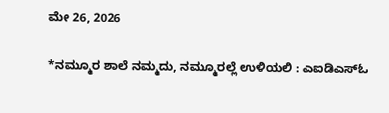ಮೇ 26, 2026

*ನಮ್ಮೂರ ಶಾಲೆ ನಮ್ಮದು, ನಮ್ಮೂರಲ್ಲೆ ಉಳಿಯಲಿ : ಎಐಡಿಎಸ್‍ಓ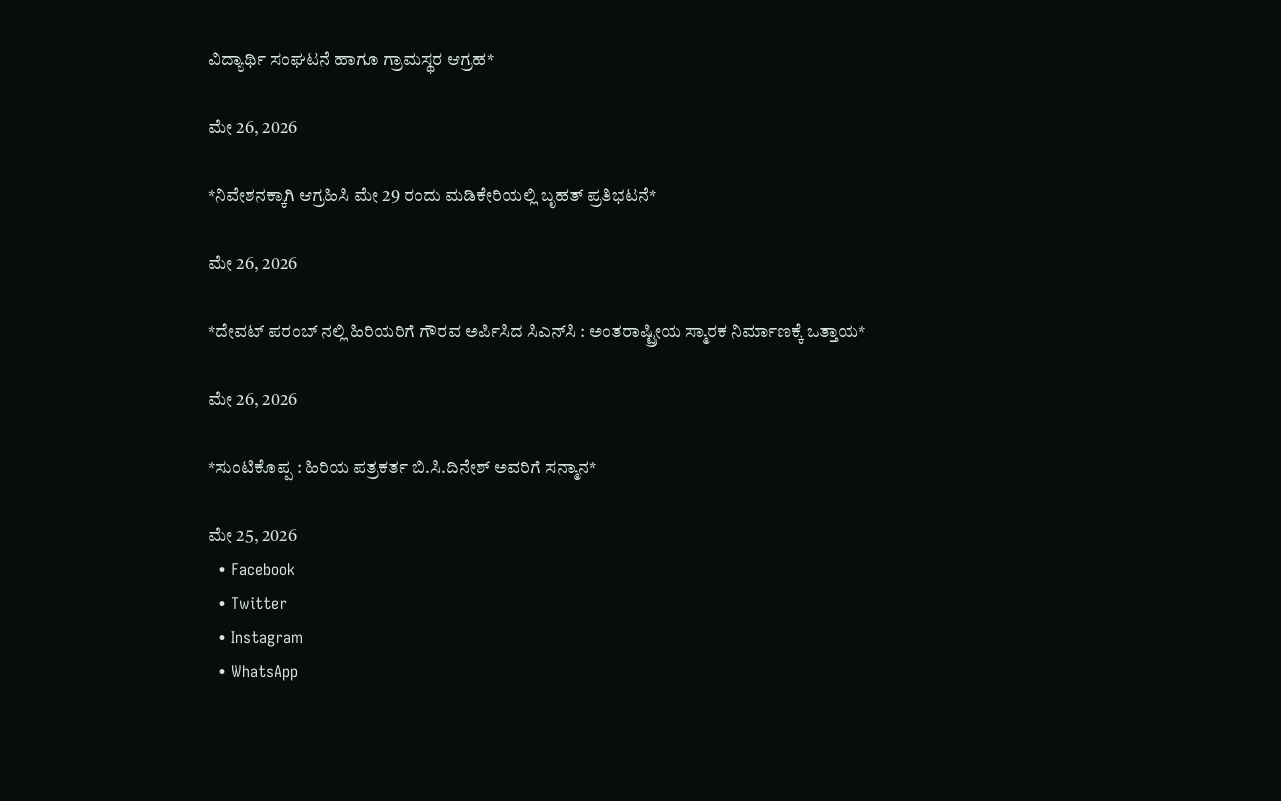ವಿದ್ಯಾರ್ಥಿ ಸಂಘಟನೆ ಹಾಗೂ ಗ್ರಾಮಸ್ಥರ ಆಗ್ರಹ*

ಮೇ 26, 2026

*ನಿವೇಶನಕ್ಕಾಗಿ ಆಗ್ರಹಿಸಿ ಮೇ 29 ರಂದು ಮಡಿಕೇರಿಯಲ್ಲಿ ಬೃಹತ್ ಪ್ರತಿಭಟನೆ*

ಮೇ 26, 2026

*ದೇವಟ್ ಪರಂಬ್ ನಲ್ಲಿ ಹಿರಿಯರಿಗೆ ಗೌರವ ಅರ್ಪಿಸಿದ ಸಿಎನ್‌ಸಿ : ಅಂತರಾಷ್ಟ್ರೀಯ ಸ್ಮಾರಕ ನಿರ್ಮಾಣಕ್ಕೆ ಒತ್ತಾಯ*

ಮೇ 26, 2026

*ಸುಂಟಿಕೊಪ್ಪ : ಹಿರಿಯ ಪತ್ರಕರ್ತ ಬಿ.ಸಿ.ದಿನೇಶ್ ಅವರಿಗೆ ಸನ್ಮಾನ*

ಮೇ 25, 2026
  • Facebook
  • Twitter
  • Instagram
  • WhatsApp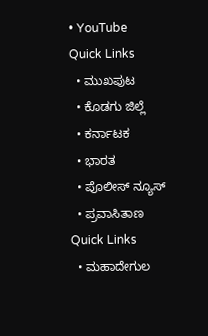• YouTube
Quick Links
  • ಮುಖಪುಟ
  • ಕೊಡಗು ಜಿಲ್ಲೆ
  • ಕರ್ನಾಟಕ
  • ಭಾರತ
  • ಪೊಲೀಸ್ ನ್ಯೂಸ್
  • ಪ್ರವಾಸಿತಾಣ
Quick Links
  • ಮಹಾದೇಗುಲ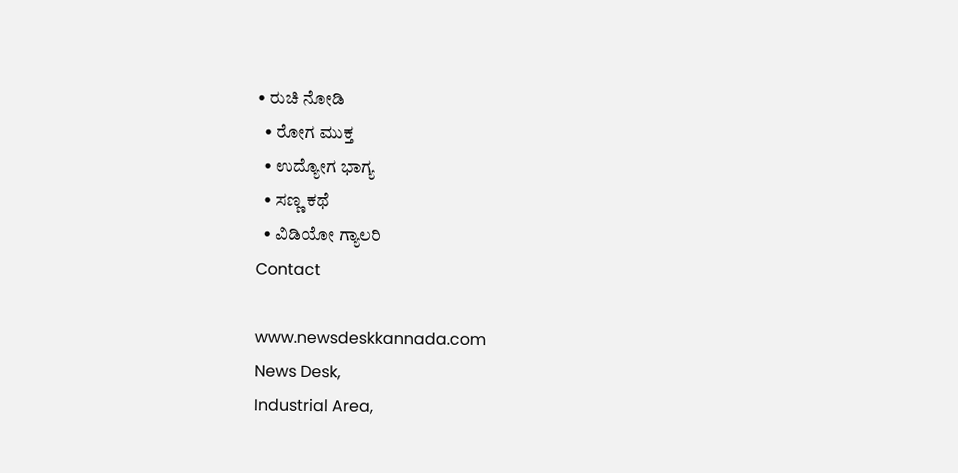• ರುಚಿ ನೋಡಿ
  • ರೋಗ ಮುಕ್ತ
  • ಉದ್ಯೋಗ ಭಾಗ್ಯ
  • ಸಣ್ಣ ಕಥೆ
  • ವಿಡಿಯೋ ಗ್ಯಾಲರಿ
Contact

www.newsdeskkannada.com
News Desk,
Industrial Area,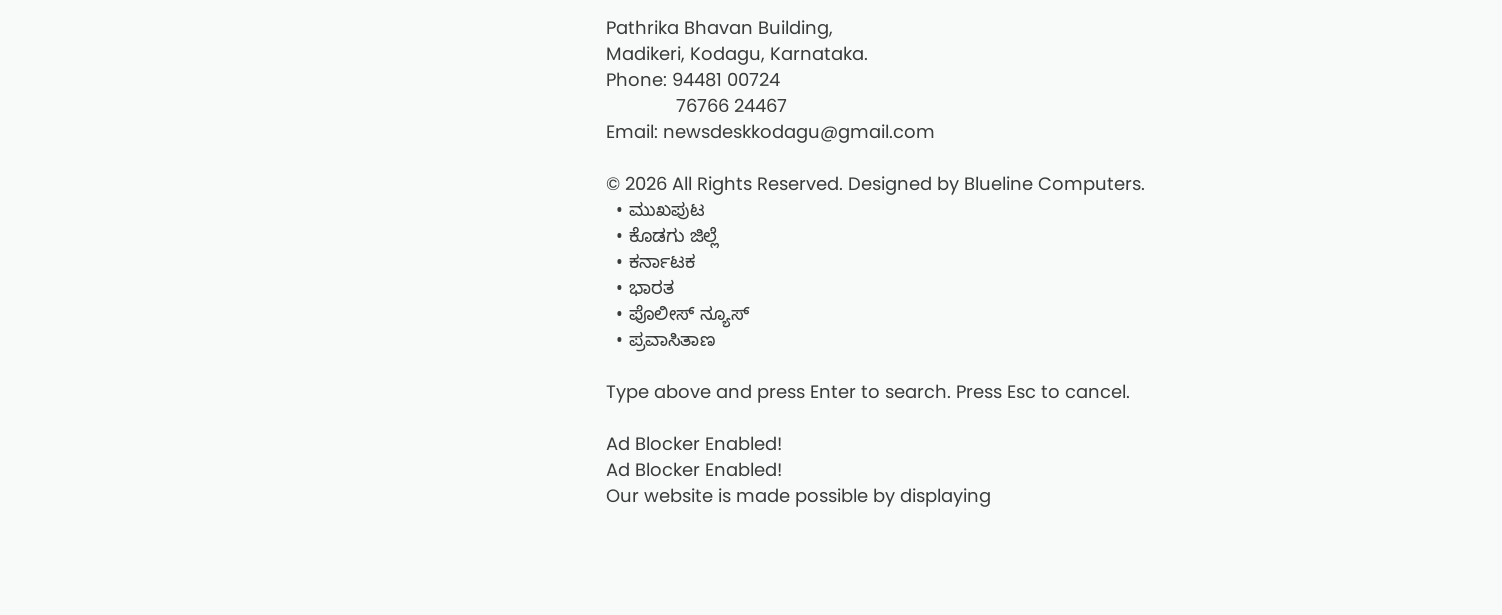Pathrika Bhavan Building,
Madikeri, Kodagu, Karnataka.
Phone: 94481 00724
              76766 24467
Email: newsdeskkodagu@gmail.com

© 2026 All Rights Reserved. Designed by Blueline Computers.
  • ಮುಖಪುಟ
  • ಕೊಡಗು ಜಿಲ್ಲೆ
  • ಕರ್ನಾಟಕ
  • ಭಾರತ
  • ಪೊಲೀಸ್ ನ್ಯೂಸ್
  • ಪ್ರವಾಸಿತಾಣ

Type above and press Enter to search. Press Esc to cancel.

Ad Blocker Enabled!
Ad Blocker Enabled!
Our website is made possible by displaying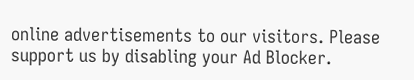online advertisements to our visitors. Please support us by disabling your Ad Blocker.